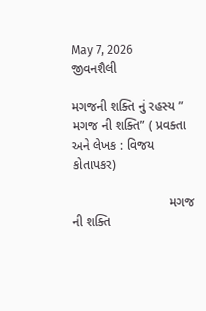May 7, 2026
જીવનશૈલી

મગજની શક્તિ નું રહસ્ય ” મગજ ની શક્તિ” ( પ્રવક્તા અને લેખક : વિજય કોતાપકર)

                           મગજ ની શક્તિ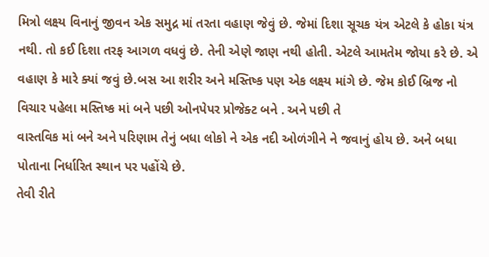મિત્રો લક્ષ્ય વિનાનું જીવન એક સમુદ્ર માં તરતા વહાણ જેવું છે. જેમાં દિશા સૂચક યંત્ર એટલે કે હોકા યંત્ર નથી. તો કઈ દિશા તરફ આગળ વધવું છે. તેની એણે જાણ નથી હોતી. એટલે આમતેમ જોયા કરે છે. એ વહાણ કે મારે ક્યાં જવું છે.બસ આ શરીર અને મસ્તિષ્ક પણ એક લક્ષ્ય માંગે છે. જેમ કોઈ બ્રિજ નો વિચાર પહેલા મસ્તિષ્ક માં બને પછી ઓનપેપર પ્રોજેક્ટ બને . અને પછી તે
વાસ્તવિક માં બને અને પરિણામ તેનું બધા લોકો ને એક નદી ઓળંગીને ને જવાનું હોય છે. અને બધા પોતાના નિર્ધારિત સ્થાન પર પહોંચે છે.
તેવી રીતે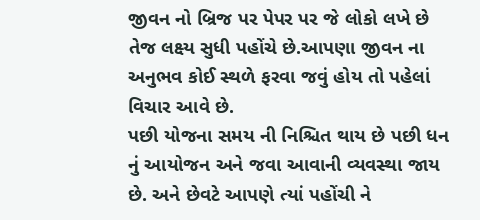જીવન નો બ્રિજ પર પેપર પર જે લોકો લખે છે તેજ લક્ષ્ય સુધી પહોંચે છે.આપણા જીવન ના અનુભવ કોઈ સ્થળે ફરવા જવું હોય તો પહેલાં વિચાર આવે છે.
પછી યોજના સમય ની નિશ્ચિત થાય છે પછી ધન નું આયોજન અને જવા આવાની વ્યવસ્થા જાય છે. અને છેવટે આપણે ત્યાં પહોંચી ને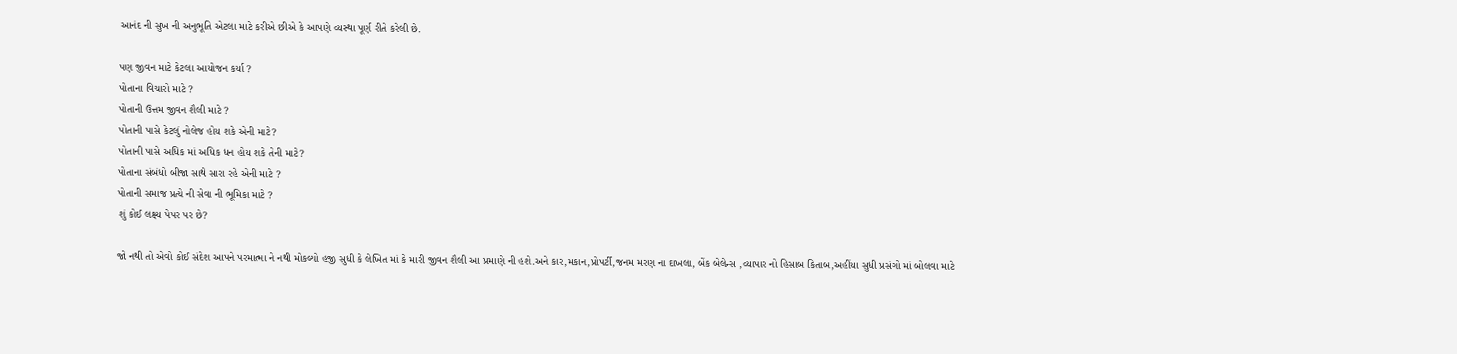આનંદ ની સુખ ની અનુભૂતિ એટલા માટે કરીએ છીએ કે આપણે વ્યસ્થા પૂર્ણ રીતે કરેલી છે.

પણ જીવન માટે કેટલા આયોજન કર્યા ?
પોતાના વિચારો માટે ?
પોતાની ઉત્તમ જીવન શૈલી માટે ?
પોતાની પાસે કેટલું નોલેજ હોય શકે એની માટે?
પોતાની પાસે અધિક માં અધિક ધન હોય શકે તેની માટે?
પોતાના સંબંધો બીજા સાથે સારા રહે એની માટે ?
પોતાની સમાજ પ્રત્યે ની સેવા ની ભૂમિકા માટે ?
શું કોઈ લક્ષ્ય પેપર પર છે?

જો નથી તો એવો કોઈ સંદેશ આપને પરમાત્મા ને નથી મોકલ્યો હજી સુધી કે લેખિત માં કે મારી જીવન શૈલી આ પ્રમાણે ની હશે.અને કાર,મકાન,પ્રોપર્ટી,જનમ મરણ ના દાખલા, બેંક બેલેન્સ ,વ્યાપાર નો હિસાબ કિતાબ,અહીંયા સુધી પ્રસંગો માં બોલવા માટે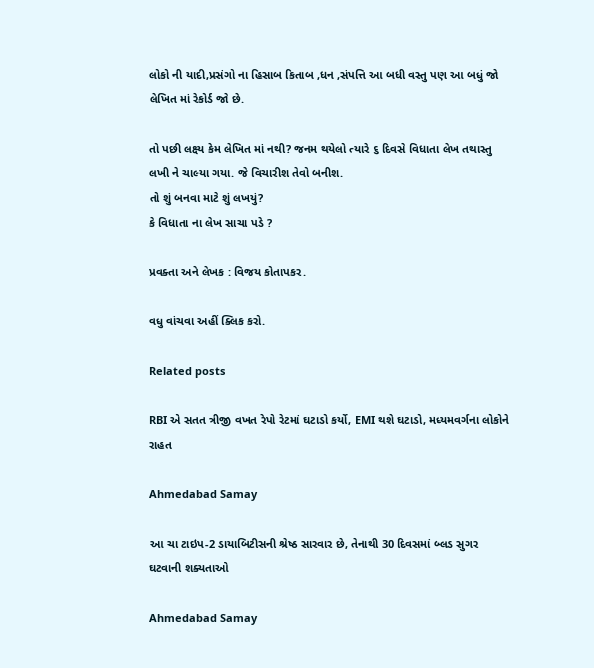લોકો ની યાદી,પ્રસંગો ના હિસાબ કિતાબ ,ધન ,સંપત્તિ આ બધી વસ્તુ પણ આ બધું જો લેખિત માં રેકોર્ડ જો છે.

તો પછી લક્ષ્ય કેમ લેખિત માં નથી? જનમ થયેલો ત્યારે ૬ દિવસે વિધાતા લેખ તથાસ્તુ લખી ને ચાલ્યા ગયા. જે વિચારીશ તેવો બનીશ.
તો શું બનવા માટે શું લખયું?
કે વિધાતા ના લેખ સાચા પડે ?

પ્રવક્તા અને લેખક : વિજય કોતાપકર.

વધુ વાંચવા અહીં ક્લિક કરો.

Related posts

RBI એ સતત ત્રીજી વખત રેપો રેટમાં ઘટાડો કર્યો, EMI થશે ઘટાડો, મધ્યમવર્ગના લોકોને રાહત

Ahmedabad Samay

આ ચા ટાઇપ-2 ડાયાબિટીસની શ્રેષ્ઠ સારવાર છે, તેનાથી 30 દિવસમાં બ્લડ સુગર ઘટવાની શક્યતાઓ

Ahmedabad Samay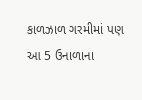કાળઝાળ ગરમીમાં પણ આ 5 ઉનાળાના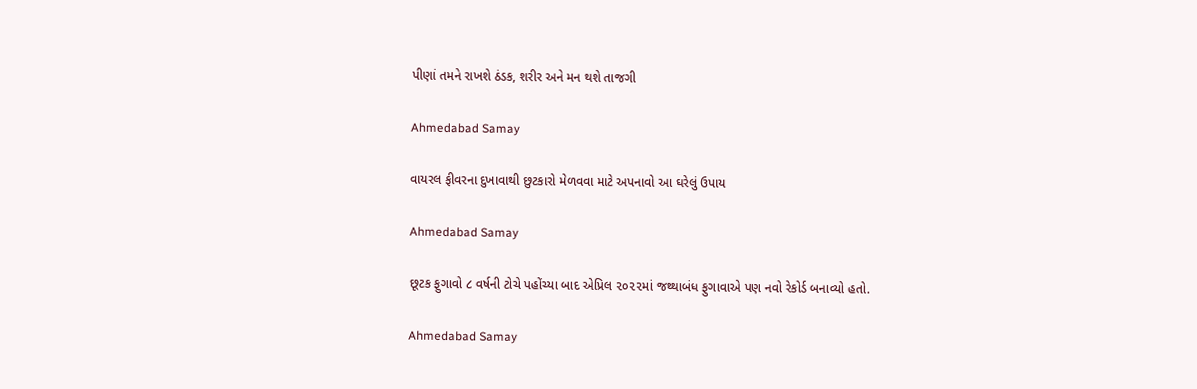પીણાં તમને રાખશે ઠંડક, શરીર અને મન થશે તાજગી

Ahmedabad Samay

વાયરલ ફીવરના દુખાવાથી છુટકારો મેળવવા માટે અપનાવો આ ઘરેલું ઉપાય

Ahmedabad Samay

છૂટક ફુગાવો ૮ વર્ષની ટોચે પહોંચ્‍યા બાદ એપ્રિલ ૨૦૨૨માં જથ્‍થાબંધ ફુગાવાએ પણ નવો રેકોર્ડ બનાવ્‍યો હતો.

Ahmedabad Samay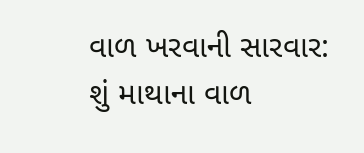વાળ ખરવાની સારવાર: શું માથાના વાળ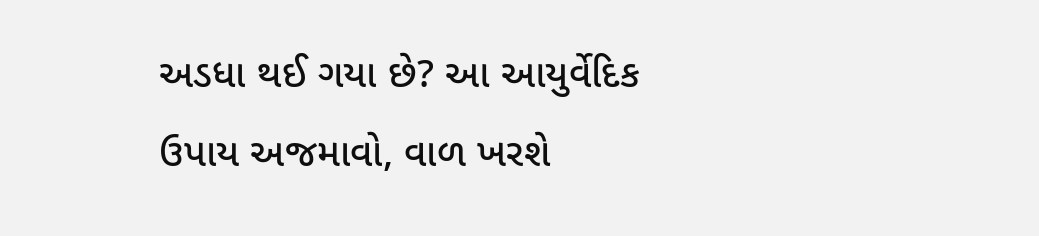અડધા થઈ ગયા છે? આ આયુર્વેદિક ઉપાય અજમાવો, વાળ ખરશે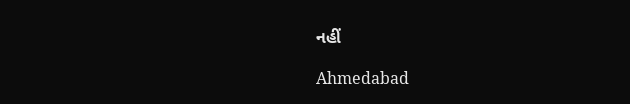નહીં

Ahmedabad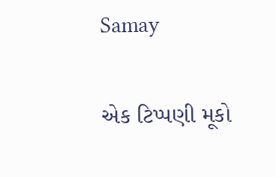Samay

એક ટિપ્પણી મૂકો